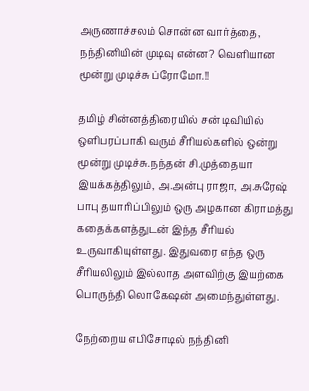அருணாச்சலம் சொன்ன வார்த்தை, நந்தினியின் முடிவு என்ன? வெளியான மூன்று முடிச்சு ப்ரோமோ.!!

தமிழ் சின்னத்திரையில் சன் டிவியில் ஒளிபரப்பாகி வரும் சீரியல்களில் ஒன்று மூன்று முடிச்சு.நந்தன் சி.முத்தையா இயக்கத்திலும், அ.அன்பு ராஜா, அ.சுரேஷ் பாபு தயாரிப்பிலும் ஒரு அழகான கிராமத்து கதைக்களத்துடன் இந்த சீரியல் உருவாகியுள்ளது. இதுவரை எந்த ஒரு சீரியலிலும் இல்லாத அளவிற்கு இயற்கை பொருந்தி லொகேஷன் அமைந்துள்ளது.

நேற்றைய எபிசோடில் நந்தினி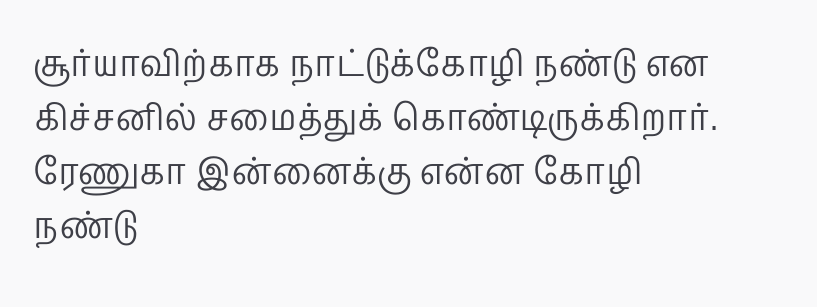சூர்யாவிற்காக நாட்டுக்கோழி நண்டு என கிச்சனில் சமைத்துக் கொண்டிருக்கிறார். ரேணுகா இன்னைக்கு என்ன கோழி நண்டு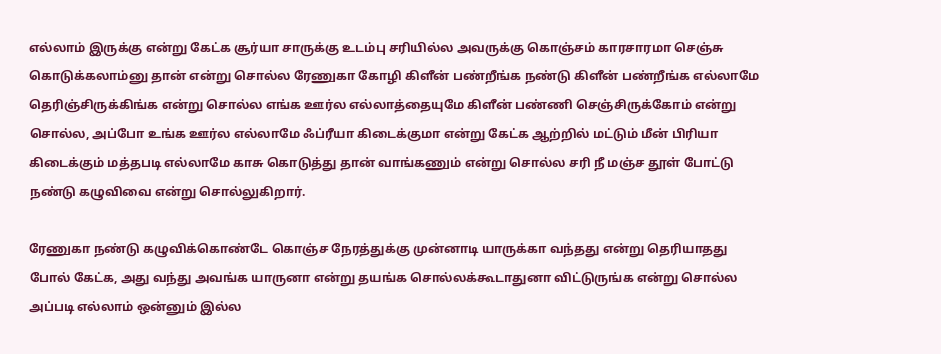எல்லாம் இருக்கு என்று கேட்க சூர்யா சாருக்கு உடம்பு சரியில்ல அவருக்கு கொஞ்சம் காரசாரமா செஞ்சு கொடுக்கலாம்னு தான் என்று சொல்ல ரேணுகா கோழி கிளீன் பண்றீங்க நண்டு கிளீன் பண்றீங்க எல்லாமே தெரிஞ்சிருக்கிங்க என்று சொல்ல எங்க ஊர்ல எல்லாத்தையுமே கிளீன் பண்ணி செஞ்சிருக்கோம் என்று சொல்ல, அப்போ உங்க ஊர்ல எல்லாமே ஃப்ரீயா கிடைக்குமா என்று கேட்க ஆற்றில் மட்டும் மீன் பிரியா கிடைக்கும் மத்தபடி எல்லாமே காசு கொடுத்து தான் வாங்கணும் என்று சொல்ல சரி நீ மஞ்ச தூள் போட்டு நண்டு கழுவிவை என்று சொல்லுகிறார்.

ரேணுகா நண்டு கழுவிக்கொண்டே கொஞ்ச நேரத்துக்கு முன்னாடி யாருக்கா வந்தது என்று தெரியாதது போல் கேட்க, அது வந்து அவங்க யாருனா என்று தயங்க சொல்லக்கூடாதுனா விட்டுருங்க என்று சொல்ல அப்படி எல்லாம் ஒன்னும் இல்ல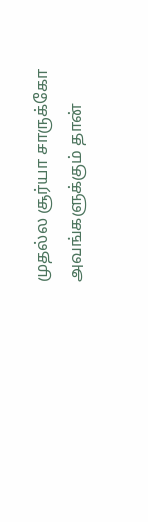முதல்ல சூர்யா சாருக்கோ அவங்களுக்கும் தான்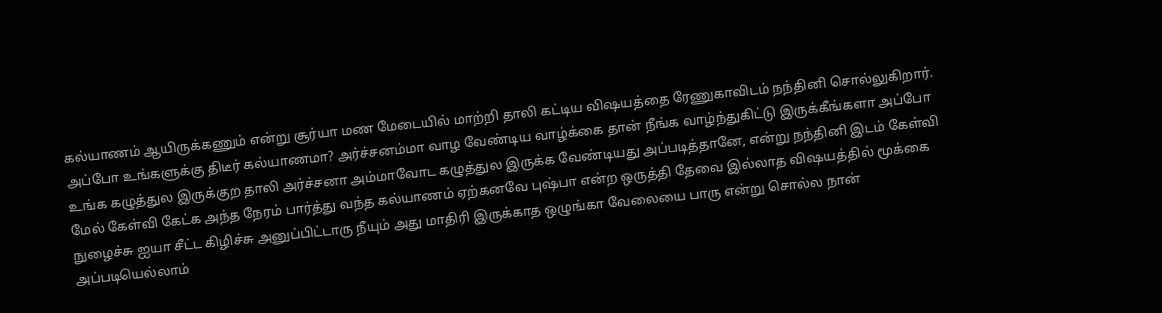கல்யாணம் ஆயிருக்கணும் என்று சூர்யா மண மேடையில் மாற்றி தாலி கட்டிய விஷயத்தை ரேணுகாவிடம் நந்தினி சொல்லுகிறார். அப்போ உங்களுக்கு திடீர் கல்யாணமா? அர்ச்சனம்மா வாழ வேண்டிய வாழ்க்கை தான் நீங்க வாழ்ந்துகிட்டு இருக்கீங்களா அப்போ உங்க கழுத்துல இருக்குற தாலி அர்ச்சனா அம்மாவோட கழுத்துல இருக்க வேண்டியது அப்படித்தானே, என்று நந்தினி இடம் கேள்வி மேல் கேள்வி கேட்க அந்த நேரம் பார்த்து வந்த கல்யாணம் ஏற்கனவே புஷ்பா என்ற ஒருத்தி தேவை இல்லாத விஷயத்தில் மூக்கை நுழைச்சு ஐயா சீட்ட கிழிச்சு அனுப்பிட்டாரு நீயும் அது மாதிரி இருக்காத ஒழுங்கா வேலையை பாரு என்று சொல்ல நான் அப்படியெல்லாம்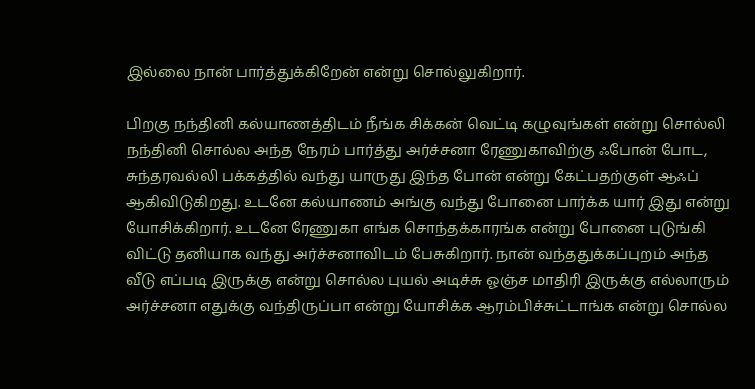இல்லை நான் பார்த்துக்கிறேன் என்று சொல்லுகிறார்.

பிறகு நந்தினி கல்யாணத்திடம் நீங்க சிக்கன் வெட்டி கழுவுங்கள் என்று சொல்லி நந்தினி சொல்ல அந்த நேரம் பார்த்து அர்ச்சனா ரேணுகாவிற்கு ஃபோன் போட, சுந்தரவல்லி பக்கத்தில் வந்து யாருது இந்த போன் என்று கேட்பதற்குள் ஆஃப் ஆகிவிடுகிறது. உடனே கல்யாணம் அங்கு வந்து போனை பார்க்க யார் இது என்று யோசிக்கிறார். உடனே ரேணுகா எங்க சொந்தக்காரங்க என்று போனை புடுங்கி விட்டு தனியாக வந்து அர்ச்சனாவிடம் பேசுகிறார். நான் வந்ததுக்கப்புறம் அந்த வீடு எப்படி இருக்கு என்று சொல்ல புயல் அடிச்சு ஓஞ்ச மாதிரி இருக்கு எல்லாரும் அர்ச்சனா எதுக்கு வந்திருப்பா என்று யோசிக்க ஆரம்பிச்சுட்டாங்க என்று சொல்ல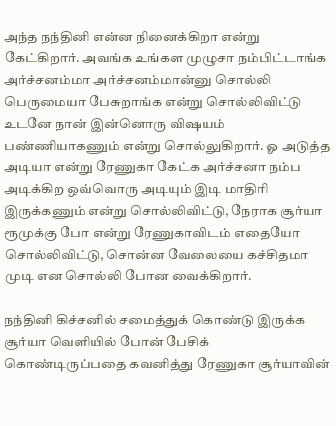அந்த நந்தினி என்ன நினைக்கிறா என்று கேட்கிறார். அவங்க உங்கள முழுசா நம்பிட்டாங்க அர்ச்சனம்மா அர்ச்சனம்மான்னு சொல்லி பெருமையா பேசுறாங்க என்று சொல்லிவிட்டு உடனே நான் இன்னொரு விஷயம் பண்ணியாகணும் என்று சொல்லுகிறார். ஓ அடுத்த அடியா என்று ரேணுகா கேட்க அர்ச்சனா நம்ப அடிக்கிற ஒவ்வொரு அடியும் இடி மாதிரி இருக்கணும் என்று சொல்லிவிட்டு, நேராக சூர்யா ரூமுக்கு போ என்று ரேணுகாவிடம் எதையோ சொல்லிவிட்டு, சொன்ன வேலையை கச்சிதமா முடி என சொல்லி போன வைக்கிறார்.

நந்தினி கிச்சனில் சமைத்துக் கொண்டு இருக்க சூர்யா வெளியில் போன் பேசிக் கொண்டிருப்பதை கவனித்து ரேணுகா சூர்யாவின்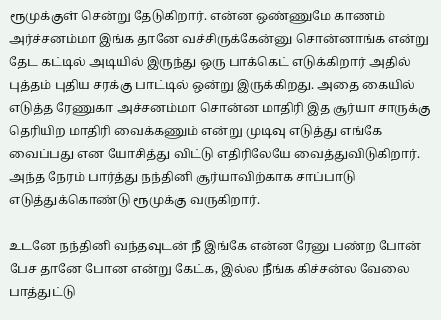ரூமுக்குள் சென்று தேடுகிறார். என்ன ஒண்ணுமே காணம் அர்ச்சனம்மா இங்க தானே வச்சிருக்கேன்னு சொன்னாங்க என்று தேட கட்டில் அடியில் இருந்து ஒரு பாக்கெட் எடுக்கிறார் அதில் புத்தம் புதிய சரக்கு பாட்டில் ஒன்று இருக்கிறது. அதை கையில் எடுத்த ரேணுகா அச்சனம்மா சொன்ன மாதிரி இத சூர்யா சாருக்கு தெரியிற மாதிரி வைக்கணும் என்று முடிவு எடுத்து எங்கே வைப்பது என யோசித்து விட்டு எதிரிலேயே வைத்துவிடுகிறார். அந்த நேரம் பார்த்து நந்தினி சூர்யாவிற்காக சாப்பாடு எடுத்துக்கொண்டு ரூமுக்கு வருகிறார்.

உடனே நந்தினி வந்தவுடன் நீ இங்கே என்ன ரேனு பண்ற போன் பேச தானே போன என்று கேட்க, இல்ல நீங்க கிச்சன்ல வேலை பாத்துட்டு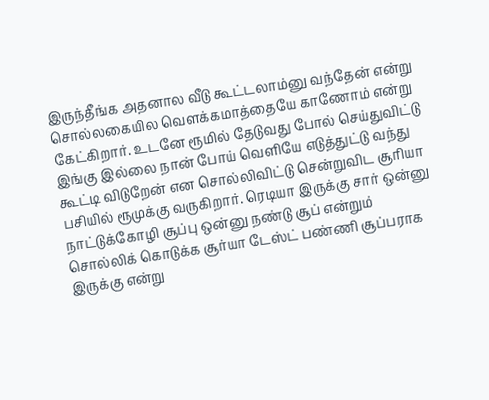இருந்தீங்க அதனால வீடு கூட்டலாம்னு வந்தேன் என்று சொல்லகையில வெளக்கமாத்தையே காணோம் என்று கேட்கிறார். உடனே ரூமில் தேடுவது போல் செய்துவிட்டு இங்கு இல்லை நான் போய் வெளியே எடுத்துட்டு வந்து கூட்டி விடுறேன் என சொல்லிவிட்டு சென்றுவிட சூரியா பசியில் ரூமுக்கு வருகிறார். ரெடியா இருக்கு சார் ஒன்னு நாட்டுக்கோழி சூப்பு ஒன்னு நண்டு சூப் என்றும் சொல்லிக் கொடுக்க சூர்யா டேஸ்ட் பண்ணி சூப்பராக இருக்கு என்று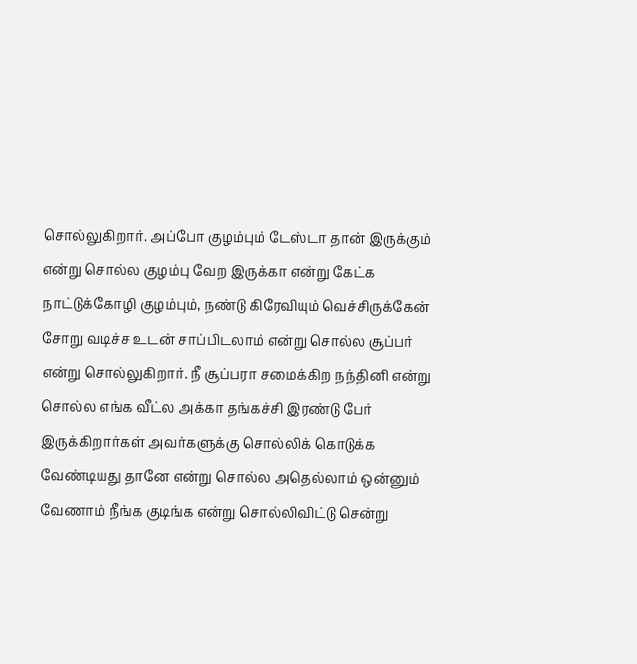சொல்லுகிறார். அப்போ குழம்பும் டேஸ்டா தான் இருக்கும் என்று சொல்ல குழம்பு வேற இருக்கா என்று கேட்க நாட்டுக்கோழி குழம்பும், நண்டு கிரேவியும் வெச்சிருக்கேன் சோறு வடிச்ச உடன் சாப்பிடலாம் என்று சொல்ல சூப்பர் என்று சொல்லுகிறார். நீ சூப்பரா சமைக்கிற நந்தினி என்று சொல்ல எங்க வீட்ல அக்கா தங்கச்சி இரண்டு பேர் இருக்கிறார்கள் அவர்களுக்கு சொல்லிக் கொடுக்க வேண்டியது தானே என்று சொல்ல அதெல்லாம் ஒன்னும் வேணாம் நீங்க குடிங்க என்று சொல்லிவிட்டு சென்று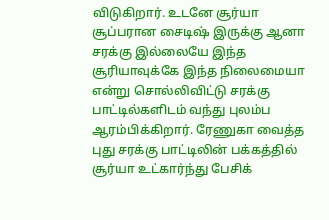விடுகிறார். உடனே சூர்யா சூப்பரான சைடிஷ் இருக்கு ஆனா சரக்கு இல்லையே இந்த சூரியாவுக்கே இந்த நிலைமையா என்று சொல்லிவிட்டு சரக்கு பாட்டில்களிடம் வந்து புலம்ப ஆரம்பிக்கிறார். ரேணுகா வைத்த புது சரக்கு பாட்டிலின் பக்கத்தில் சூர்யா உட்கார்ந்து பேசிக்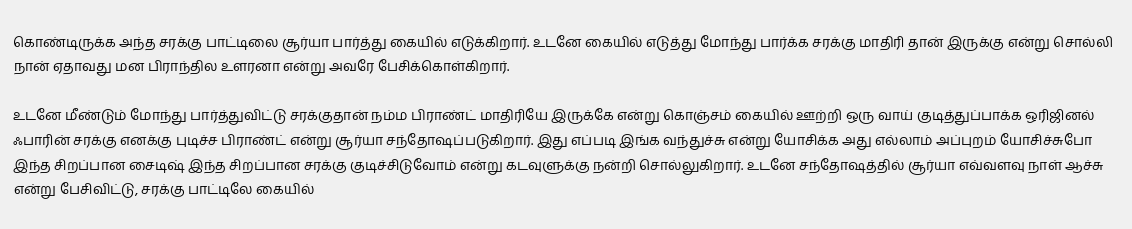கொண்டிருக்க அந்த சரக்கு பாட்டிலை சூர்யா பார்த்து கையில் எடுக்கிறார். உடனே கையில் எடுத்து மோந்து பார்க்க சரக்கு மாதிரி தான் இருக்கு என்று சொல்லி நான் ஏதாவது மன பிராந்தில உளரனா என்று அவரே பேசிக்கொள்கிறார்.

உடனே மீண்டும் மோந்து பார்த்துவிட்டு சரக்குதான் நம்ம பிராண்ட் மாதிரியே இருக்கே என்று கொஞ்சம் கையில் ஊற்றி ஒரு வாய் குடித்துப்பாக்க ஒரிஜினல் ஃபாரின் சரக்கு எனக்கு புடிச்ச பிராண்ட் என்று சூர்யா சந்தோஷப்படுகிறார். இது எப்படி இங்க வந்துச்சு என்று யோசிக்க அது எல்லாம் அப்புறம் யோசிச்சுபோ இந்த சிறப்பான சைடிஷ் இந்த சிறப்பான சரக்கு குடிச்சிடுவோம் என்று கடவுளுக்கு நன்றி சொல்லுகிறார். உடனே சந்தோஷத்தில் சூர்யா எவ்வளவு நாள் ஆச்சு என்று பேசிவிட்டு, சரக்கு பாட்டிலே கையில்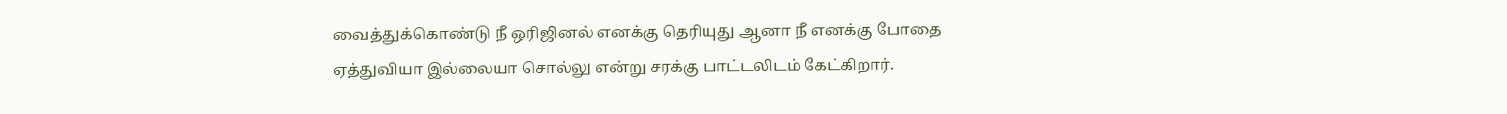வைத்துக்கொண்டு நீ ஒரிஜினல் எனக்கு தெரியுது ஆனா நீ எனக்கு போதை ஏத்துவியா இல்லையா சொல்லு என்று சரக்கு பாட்டலிடம் கேட்கிறார்.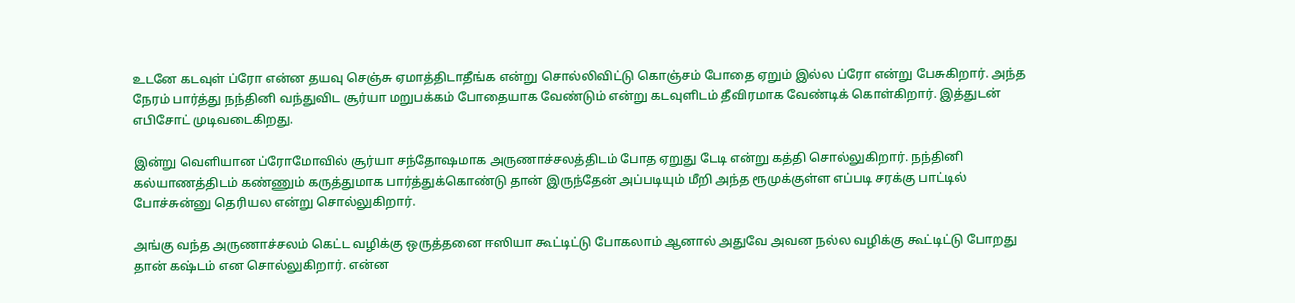உடனே கடவுள் ப்ரோ என்ன தயவு செஞ்சு ஏமாத்திடாதீங்க என்று சொல்லிவிட்டு கொஞ்சம் போதை ஏறும் இல்ல ப்ரோ என்று பேசுகிறார். அந்த நேரம் பார்த்து நந்தினி வந்துவிட சூர்யா மறுபக்கம் போதையாக வேண்டும் என்று கடவுளிடம் தீவிரமாக வேண்டிக் கொள்கிறார். இத்துடன் எபிசோட் முடிவடைகிறது.

இன்று வெளியான ப்ரோமோவில் சூர்யா சந்தோஷமாக அருணாச்சலத்திடம் போத ஏறுது டேடி என்று கத்தி சொல்லுகிறார். நந்தினி கல்யாணத்திடம் கண்ணும் கருத்துமாக பார்த்துக்கொண்டு தான் இருந்தேன் அப்படியும் மீறி அந்த ரூமுக்குள்ள எப்படி சரக்கு பாட்டில் போச்சுன்னு தெரியல என்று சொல்லுகிறார்.

அங்கு வந்த அருணாச்சலம் கெட்ட வழிக்கு ஒருத்தனை ஈஸியா கூட்டிட்டு போகலாம் ஆனால் அதுவே அவன நல்ல வழிக்கு கூட்டிட்டு போறது தான் கஷ்டம் என சொல்லுகிறார். என்ன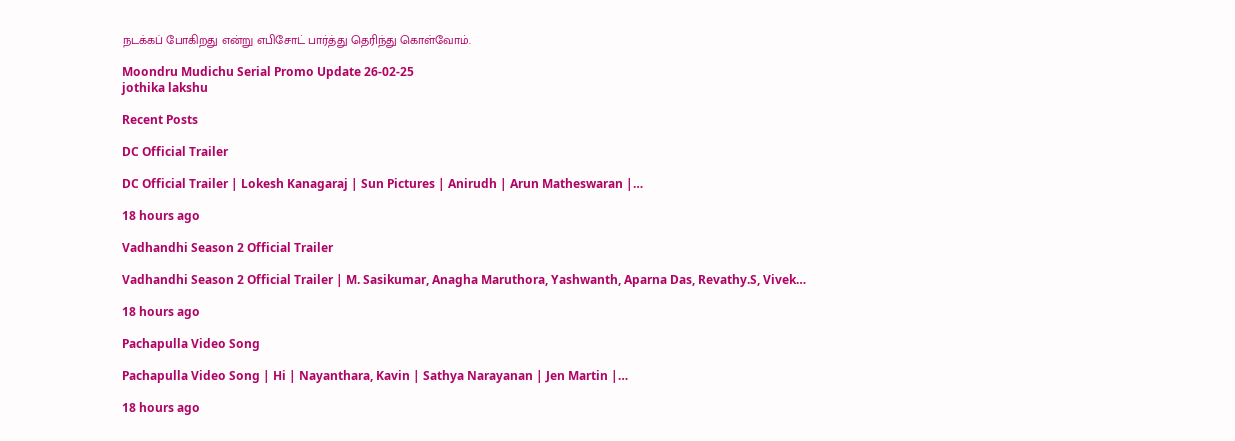நடக்கப் போகிறது என்று எபிசோட் பார்த்து தெரிந்து கொள்வோம்.

Moondru Mudichu Serial Promo Update 26-02-25
jothika lakshu

Recent Posts

DC Official Trailer

DC Official Trailer | Lokesh Kanagaraj | Sun Pictures | Anirudh | Arun Matheswaran |…

18 hours ago

Vadhandhi Season 2 Official Trailer

Vadhandhi Season 2 Official Trailer | M. Sasikumar, Anagha Maruthora, Yashwanth, Aparna Das, Revathy.S, Vivek…

18 hours ago

Pachapulla Video Song

Pachapulla Video Song | Hi | Nayanthara, Kavin | Sathya Narayanan | Jen Martin |…

18 hours ago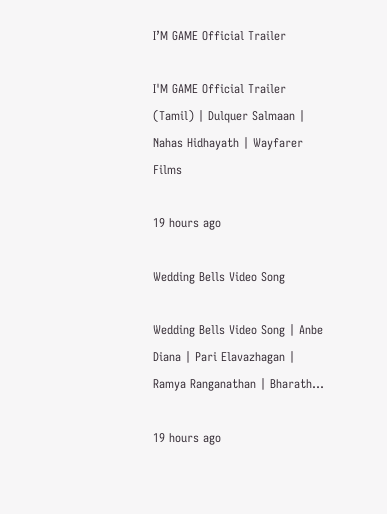I’M GAME Official Trailer

I'M GAME Official Trailer (Tamil) | Dulquer Salmaan | Nahas Hidhayath | Wayfarer Films

19 hours ago

Wedding Bells Video Song

Wedding Bells Video Song | Anbe Diana | Pari Elavazhagan | Ramya Ranganathan | Bharath…

19 hours ago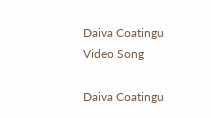Daiva Coatingu Video Song

Daiva Coatingu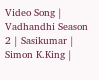Video Song | Vadhandhi Season 2 | Sasikumar | Simon K.King |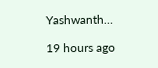Yashwanth…

19 hours ago